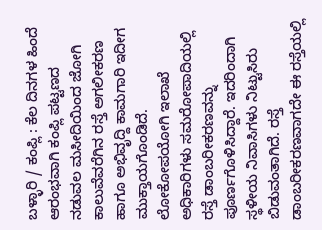ಬಳ್ಳಾರಿ / ಕಂಪ್ಲಿ : ಕೆಲ ದಿನಗಳ ಹಿಂದೆ ಆರಂಭವಾಗಿ ಕಂಪ್ಲಿ ಪಟ್ಟಣದ ನಡುವಲ ಮಸೀದಿಯಿಂದ ಜೋಗಿ ಕಾಲುವೆವರೆಗಿನ ರಸ್ತೆ ಅಗಲೀಕರಣ ಹಾಗೂ ಅಭಿವೃದ್ದಿ ಕಾಮಗಾರಿ ಇದೀಗ ಮುಕ್ತಾಯಗೊಂಡಿದೆ.
ಲೋಕೋಪಯೋಗಿ ಇಲಾಖೆ ಅಧಿಕಾರಿಗಳು ಸಮರೋಪಾದಿಯಲ್ಲಿ ರಸ್ತೆ ಡಾಂಬರೀಕರಣವನ್ನು ಪೂರ್ಣಗೊಳಿಸಿದ್ದಾರೆ. ಇದರಿಂದಾಗಿ ಸ್ಥಳೀಯ ನಿವಾಸಿಗಳು ನಿಟ್ಟುಸಿರು ಬಿಡುವಂತಾಗಿದೆ. ರಸ್ತೆ ಡಾಂಬರೀಕರಣವಾಗದೇ ಈ ರಸ್ತೆಯಲ್ಲಿ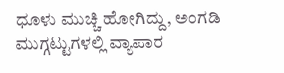ಧೂಳು ಮುಚ್ಚಿ ಹೋಗಿದ್ದು, ಅಂಗಡಿ ಮುಗ್ಗಟ್ಟುಗಳಲ್ಲಿ ವ್ಯಾಪಾರ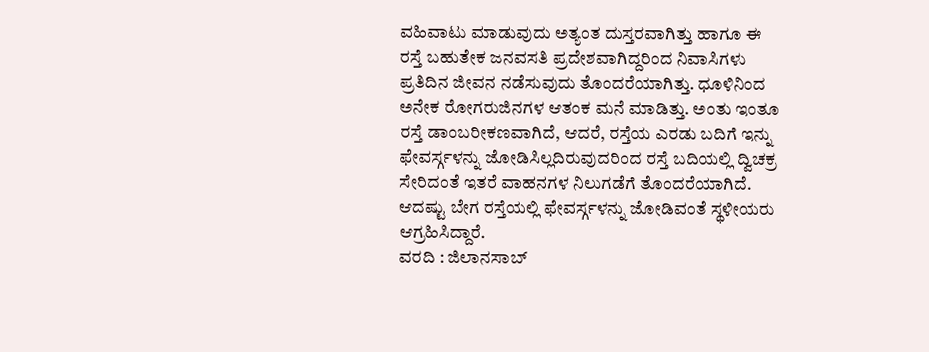ವಹಿವಾಟು ಮಾಡುವುದು ಅತ್ಯಂತ ದುಸ್ತರವಾಗಿತ್ತು ಹಾಗೂ ಈ ರಸ್ತೆ ಬಹುತೇಕ ಜನವಸತಿ ಪ್ರದೇಶವಾಗಿದ್ದರಿಂದ ನಿವಾಸಿಗಳು ಪ್ರತಿದಿನ ಜೀವನ ನಡೆಸುವುದು ತೊಂದರೆಯಾಗಿತ್ತು. ಧೂಳಿನಿಂದ ಅನೇಕ ರೋಗರುಜಿನಗಳ ಆತಂಕ ಮನೆ ಮಾಡಿತ್ತು. ಅಂತು ಇಂತೂ ರಸ್ತೆ ಡಾಂಬರೀಕಣವಾಗಿದೆ, ಆದರೆ, ರಸ್ತೆಯ ಎರಡು ಬದಿಗೆ ಇನ್ನು ಫೇವರ್ಸ್ಗಳನ್ನು ಜೋಡಿಸಿಲ್ಲದಿರುವುದರಿಂದ ರಸ್ತೆ ಬದಿಯಲ್ಲಿ ದ್ವಿಚಕ್ರ ಸೇರಿದಂತೆ ಇತರೆ ವಾಹನಗಳ ನಿಲುಗಡೆಗೆ ತೊಂದರೆಯಾಗಿದೆ. ಆದಷ್ಟು ಬೇಗ ರಸ್ತೆಯಲ್ಲಿ ಫೇವರ್ಸ್ಗಳನ್ನು ಜೋಡಿವಂತೆ ಸ್ಥಳೀಯರು ಆಗ್ರಹಿಸಿದ್ದಾರೆ.
ವರದಿ : ಜಿಲಾನಸಾಬ್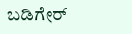ಬಡಿಗೇರ್